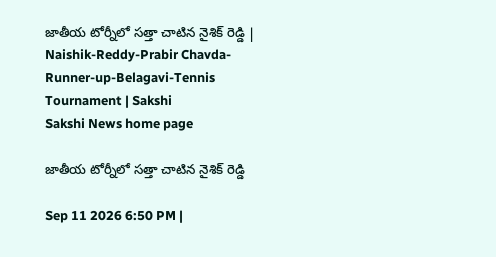జాతీయ టోర్నీలో స‌త్తా చాటిన‌ నైశిక్ రెడ్డి | Naishik-Reddy-Prabir Chavda-Runner-up-Belagavi-Tennis Tournament | Sakshi
Sakshi News home page

జాతీయ టోర్నీలో స‌త్తా చాటిన‌ నైశిక్ రెడ్డి

Sep 11 2026 6:50 PM |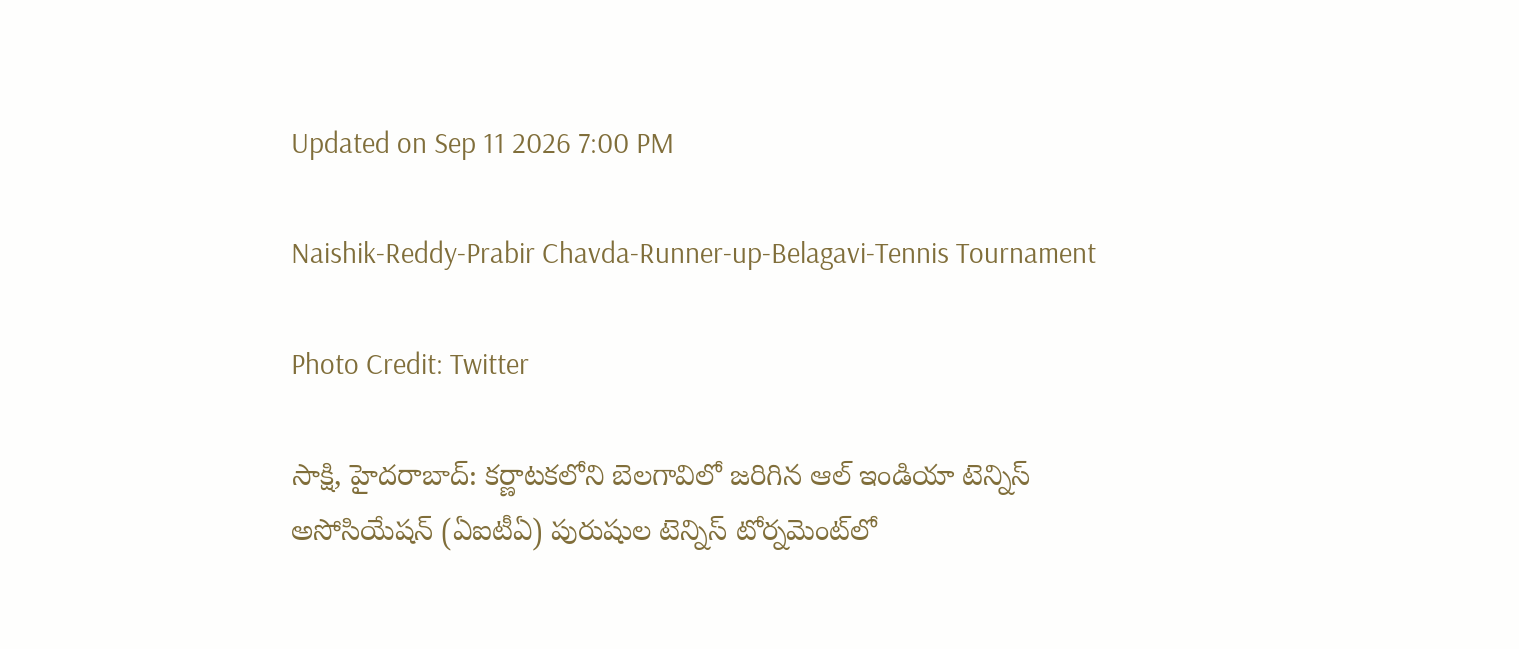Updated on Sep 11 2026 7:00 PM

Naishik-Reddy-Prabir Chavda-Runner-up-Belagavi-Tennis Tournament

Photo Credit: Twitter

సాక్షి, హైదరాబాద్: కర్ణాటకలోని బెలగావిలో జరిగిన ఆల్ ఇండియా టెన్నిస్ అసోసియేషన్ (ఏఐటీఏ) పురుషుల టెన్నిస్ టోర్నమెంట్‌లో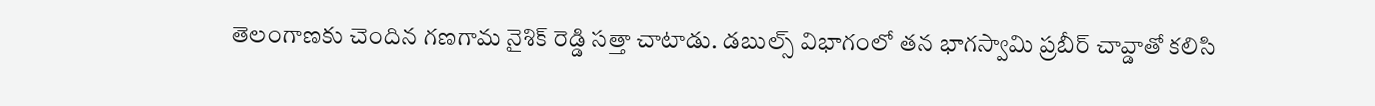తెలంగాణకు చెందిన గణగామ నైశిక్ రెడ్డి స‌త్తా చాటాడు. డబుల్స్ విభాగంలో త‌న భాగ‌స్వామి ప్ర‌బీర్ చావ్డాతో క‌లిసి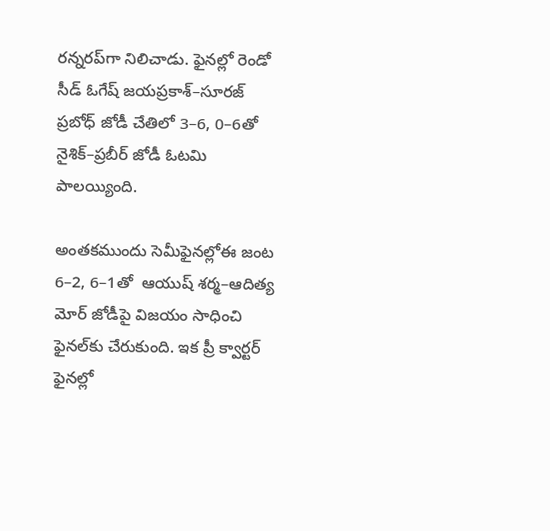ర‌న్న‌ర‌ప్‌గా నిలిచాడు. ఫైన‌ల్లో రెండో సీడ్ ఓగేష్ జయప్రకాశ్–సూరజ్ ప్రబోధ్ జోడీ చేతిలో 3–6, 0–6తో  నైశిక్–ప్రబీర్ జోడీ ఓటమి పాల‌య్యింది.

అంత‌క‌ముందు సెమీఫైన‌ల్లోఈ జంట  6–2, 6–1తో  ఆయుష్ శర్మ–ఆదిత్య మోర్ జోడీపై విజ‌యం సాధించి ఫైన‌ల్‌కు చేరుకుంది. ఇక ప్రీ క్వార్టర్ ఫైనల్లో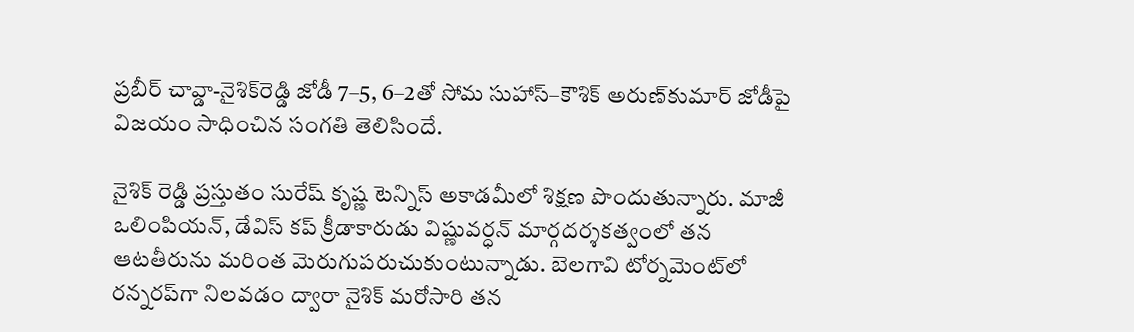ప్రబీర్ చావ్డా-నైశిక్‌రెడ్డి జోడీ 7–5, 6–2తో సోమ సుహాస్–కౌశిక్ అరుణ్‌కుమార్ జోడీపై విజయం సాధించిన సంగ‌తి తెలిసిందే.

నైశిక్ రెడ్డి ప్రస్తుతం సురేష్ కృష్ణ టెన్నిస్ అకాడమీలో శిక్షణ పొందుతున్నారు. మాజీ ఒలింపియన్, డేవిస్ కప్ క్రీడాకారుడు విష్ణువర్ధన్ మార్గదర్శకత్వంలో తన ఆటతీరును మరింత మెరుగుపరుచుకుంటున్నాడు. బెలగావి టోర్నమెంట్‌లో రన్నరప్‌గా నిలవడం ద్వారా నైశిక్ మరోసారి తన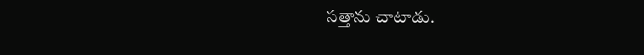సత్తాను చాటాడు.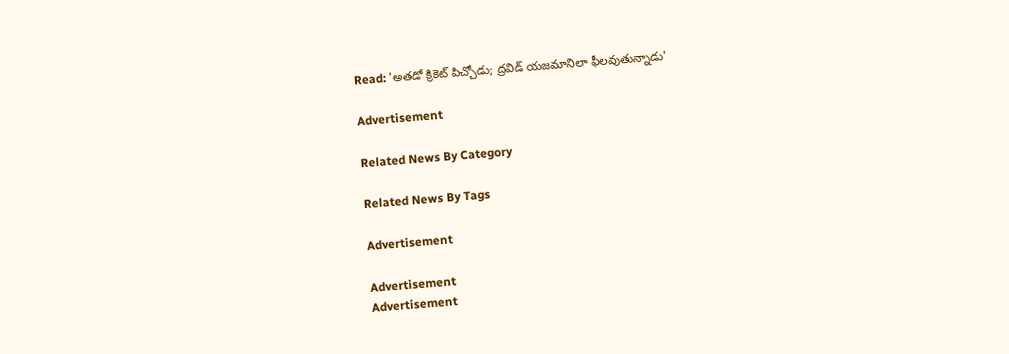Read: 'అత‌డో క్రికెట్ పిచ్చోడు; ద్ర‌విడ్ య‌జ‌మానిలా ఫీల‌వుతున్నాడు'

Advertisement

Related News By Category

Related News By Tags

Advertisement

Advertisement
Advertisement